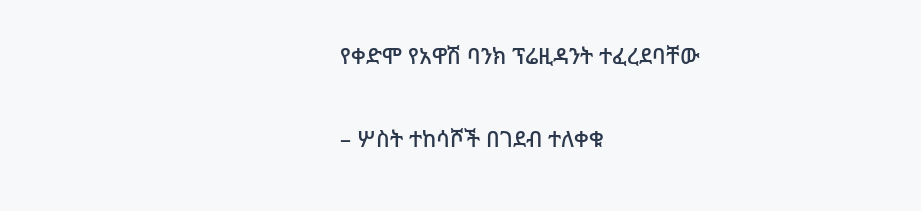የቀድሞ የአዋሽ ባንክ ፕሬዚዳንት ተፈረደባቸው

– ሦስት ተከሳሾች በገደብ ተለቀቁ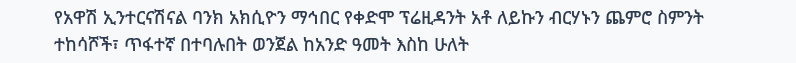የአዋሽ ኢንተርናሽናል ባንክ አክሲዮን ማኅበር የቀድሞ ፕሬዚዳንት አቶ ለይኩን ብርሃኑን ጨምሮ ስምንት ተከሳሾች፣ ጥፋተኛ በተባሉበት ወንጀል ከአንድ ዓመት እስከ ሁለት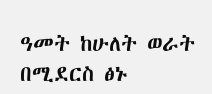ዓመት ከሁለት ወራት በሚደርስ ፅኑ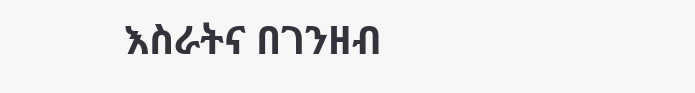እስራትና በገንዘብ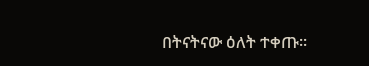በትናትናው ዕለት ተቀጡ፡፡